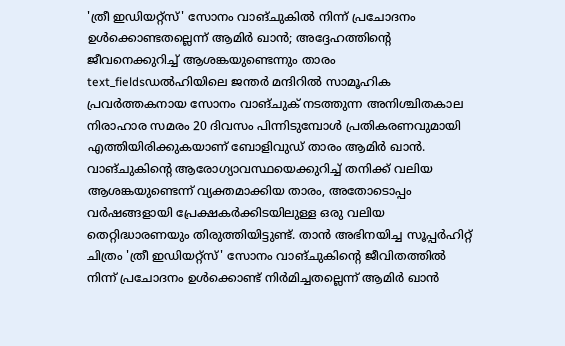'ത്രീ ഇഡിയറ്റ്സ്' സോനം വാങ്ചുകിൽ നിന്ന് പ്രചോദനം ഉൾക്കൊണ്ടതല്ലെന്ന് ആമിർ ഖാൻ; അദ്ദേഹത്തിന്റെ ജീവനെക്കുറിച്ച് ആശങ്കയുണ്ടെന്നും താരം
text_fieldsഡൽഹിയിലെ ജന്തർ മന്ദിറിൽ സാമൂഹിക പ്രവർത്തകനായ സോനം വാങ്ചുക് നടത്തുന്ന അനിശ്ചിതകാല നിരാഹാര സമരം 20 ദിവസം പിന്നിടുമ്പോൾ പ്രതികരണവുമായി എത്തിയിരിക്കുകയാണ് ബോളിവുഡ് താരം ആമിർ ഖാൻ. വാങ്ചുകിന്റെ ആരോഗ്യാവസ്ഥയെക്കുറിച്ച് തനിക്ക് വലിയ ആശങ്കയുണ്ടെന്ന് വ്യക്തമാക്കിയ താരം, അതോടൊപ്പം വർഷങ്ങളായി പ്രേക്ഷകർക്കിടയിലുള്ള ഒരു വലിയ തെറ്റിദ്ധാരണയും തിരുത്തിയിട്ടുണ്ട്. താൻ അഭിനയിച്ച സൂപ്പർഹിറ്റ് ചിത്രം 'ത്രീ ഇഡിയറ്റ്സ്' സോനം വാങ്ചുകിന്റെ ജീവിതത്തിൽ നിന്ന് പ്രചോദനം ഉൾക്കൊണ്ട് നിർമിച്ചതല്ലെന്ന് ആമിർ ഖാൻ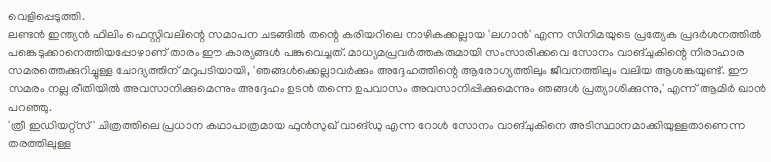വെളിപ്പെടുത്തി.
ലണ്ടൻ ഇന്ത്യൻ ഫിലിം ഫെസ്റ്റിവലിന്റെ സമാപന ചടങ്ങിൽ തന്റെ കരിയറിലെ നാഴികക്കല്ലായ 'ലഗാൻ' എന്ന സിനിമയുടെ പ്രത്യേക പ്രദർശനത്തിൽ പങ്കെടുക്കാനെത്തിയപ്പോഴാണ് താരം ഈ കാര്യങ്ങൾ പങ്കുവെച്ചത്. മാധ്യമപ്രവർത്തകരുമായി സംസാരിക്കവെ സോനം വാങ്ചുകിന്റെ നിരാഹാര സമരത്തെക്കുറിച്ചുള്ള ചോദ്യത്തിന് മറുപടിയായി, 'ഞങ്ങൾക്കെല്ലാവർക്കും അദ്ദേഹത്തിന്റെ ആരോഗ്യത്തിലും ജീവനത്തിലും വലിയ ആശങ്കയുണ്ട്. ഈ സമരം നല്ല രീതിയിൽ അവസാനിക്കുമെന്നും അദ്ദേഹം ഉടൻ തന്നെ ഉപവാസം അവസാനിപ്പിക്കുമെന്നും ഞങ്ങൾ പ്രത്യാശിക്കുന്നു,' എന്ന് ആമിർ ഖാൻ പറഞ്ഞു.
'ത്രീ ഇഡിയറ്റ്സ്' ചിത്രത്തിലെ പ്രധാന കഥാപാത്രമായ ഫുൻസുഖ് വാങ്ഡു എന്ന റോൾ സോനം വാങ്ചുകിനെ അടിസ്ഥാനമാക്കിയുള്ളതാണെന്ന തരത്തിലുള്ള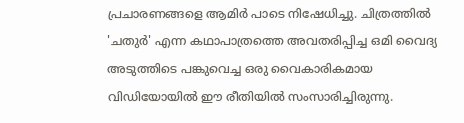പ്രചാരണങ്ങളെ ആമിർ പാടെ നിഷേധിച്ചു. ചിത്രത്തിൽ 'ചതുർ' എന്ന കഥാപാത്രത്തെ അവതരിപ്പിച്ച ഒമി വൈദ്യ അടുത്തിടെ പങ്കുവെച്ച ഒരു വൈകാരികമായ വിഡിയോയിൽ ഈ രീതിയിൽ സംസാരിച്ചിരുന്നു.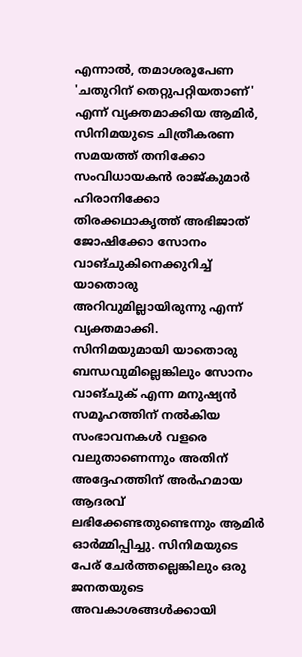എന്നാൽ, തമാശരൂപേണ 'ചതുറിന് തെറ്റുപറ്റിയതാണ്' എന്ന് വ്യക്തമാക്കിയ ആമിർ, സിനിമയുടെ ചിത്രീകരണ സമയത്ത് തനിക്കോ സംവിധായകൻ രാജ്കുമാർ ഹിരാനിക്കോ തിരക്കഥാകൃത്ത് അഭിജാത് ജോഷിക്കോ സോനം വാങ്ചുകിനെക്കുറിച്ച് യാതൊരു അറിവുമില്ലായിരുന്നു എന്ന് വ്യക്തമാക്കി.
സിനിമയുമായി യാതൊരു ബന്ധവുമില്ലെങ്കിലും സോനം വാങ്ചുക് എന്ന മനുഷ്യൻ സമൂഹത്തിന് നൽകിയ സംഭാവനകൾ വളരെ വലുതാണെന്നും അതിന് അദ്ദേഹത്തിന് അർഹമായ ആദരവ് ലഭിക്കേണ്ടതുണ്ടെന്നും ആമിർ ഓർമ്മിപ്പിച്ചു. സിനിമയുടെ പേര് ചേർത്തല്ലെങ്കിലും ഒരു ജനതയുടെ അവകാശങ്ങൾക്കായി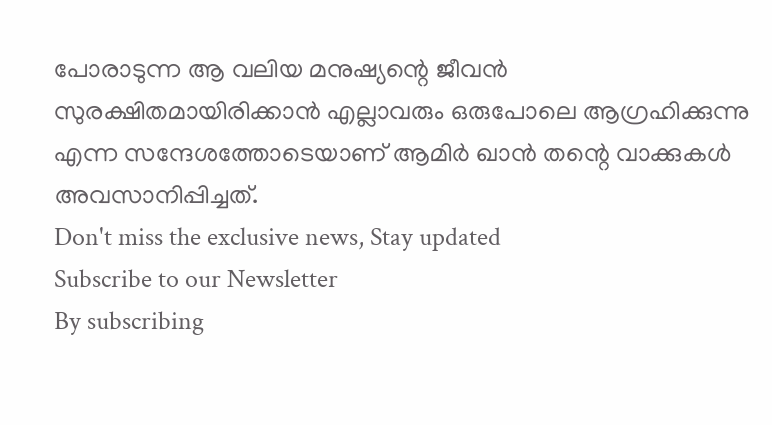പോരാടുന്ന ആ വലിയ മനുഷ്യന്റെ ജീവൻ സുരക്ഷിതമായിരിക്കാൻ എല്ലാവരും ഒരുപോലെ ആഗ്രഹിക്കുന്നു എന്ന സന്ദേശത്തോടെയാണ് ആമിർ ഖാൻ തന്റെ വാക്കുകൾ അവസാനിപ്പിച്ചത്.
Don't miss the exclusive news, Stay updated
Subscribe to our Newsletter
By subscribing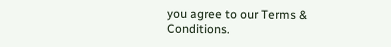you agree to our Terms & Conditions.